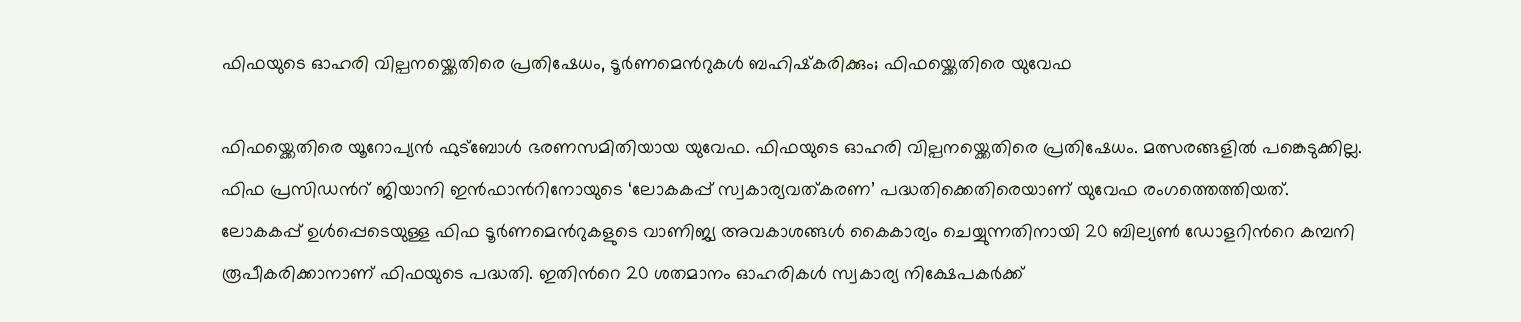ഫിഫയുടെ ഓഹരി വില്പനയ്ക്കെതിരെ പ്രതിഷേധം, ടൂർണമെന്‍റുകൾ ബഹിഷ്‌കരിക്കും; ഫിഫയ്ക്കെതിരെ യുവേഫ

ഫിഫയ്ക്കെതിരെ യൂറോപ്യൻ ഫുട്ബോൾ ഭരണസമിതിയായ യുവേഫ. ഫിഫയുടെ ഓഹരി വില്പനയ്ക്കെതിരെ പ്രതിഷേധം. മത്സരങ്ങളിൽ പങ്കെടുക്കില്ല. ഫിഫ പ്രസിഡന്‍റ് ജിയാനി ഇൻഫാന്‍റിനോയുടെ ‘ലോകകപ്പ് സ്വകാര്യവത്കരണ’ പദ്ധതിക്കെതിരെയാണ് യുവേഫ രംഗത്തെത്തിയത്. ലോകകപ്പ് ഉൾപ്പെടെയുള്ള ഫിഫ ടൂർണമെന്‍റുകളുടെ വാണിജ്യ അവകാശങ്ങൾ കൈകാര്യം ചെയ്യുന്നതിനായി 20 ബില്യൺ ഡോളറിന്‍റെ കമ്പനി രൂപീകരിക്കാനാണ് ഫിഫയുടെ പദ്ധതി. ഇതിന്‍റെ 20 ശതമാനം ഓഹരികൾ സ്വകാര്യ നിക്ഷേപകർക്ക്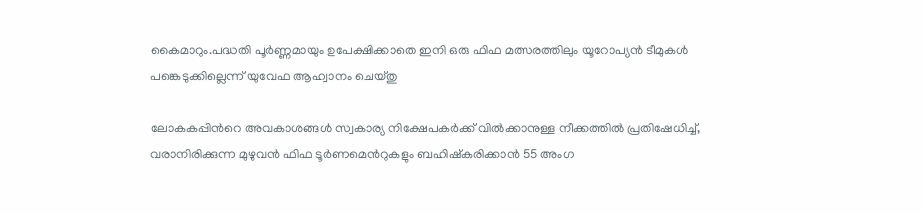കൈമാറും.പദ്ധതി പൂർണ്ണമായും ഉപേക്ഷിക്കാതെ ഇനി ഒരു ഫിഫ മത്സരത്തിലും യൂറോപ്യൻ ടീമുകൾ പങ്കെടുക്കില്ലെന്ന് യുവേഫ ആഹ്വാനം ചെയ്തു

ലോകകപ്പിന്‍റെ അവകാശങ്ങൾ സ്വകാര്യ നിക്ഷേപകർക്ക് വിൽക്കാനുള്ള നീക്കത്തിൽ പ്രതിഷേധിച്ച്, വരാനിരിക്കുന്ന മുഴുവൻ ഫിഫ ടൂർണമെന്‍റുകളും ബഹിഷ്‌കരിക്കാൻ 55 അംഗ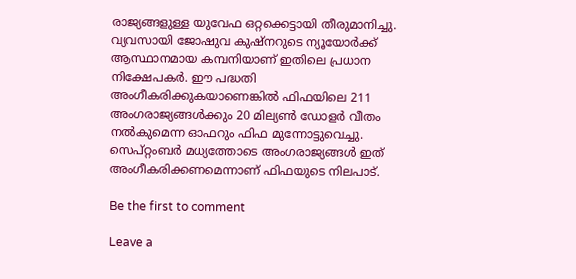രാജ്യങ്ങളുള്ള യുവേഫ ഒറ്റക്കെട്ടായി തീരുമാനിച്ചു. വ്യവസായി ജോഷുവ കുഷ്‌നറുടെ ന്യൂയോർക്ക് ആസ്ഥാനമായ കമ്പനിയാണ് ഇതിലെ പ്രധാന നിക്ഷേപകർ. ഈ പദ്ധതി അംഗീകരിക്കുകയാണെങ്കിൽ ഫിഫയിലെ 211 അംഗരാജ്യങ്ങൾക്കും 20 മില്യൺ ഡോളർ വീതം നൽകുമെന്ന ഓഫറും ഫിഫ മുന്നോട്ടുവെച്ചു. സെപ്റ്റംബർ മധ്യത്തോടെ അംഗരാജ്യങ്ങൾ ഇത് അംഗീകരിക്കണമെന്നാണ് ഫിഫയുടെ നിലപാട്.

Be the first to comment

Leave a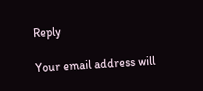Reply

Your email address will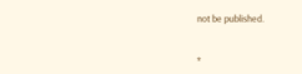not be published.


*